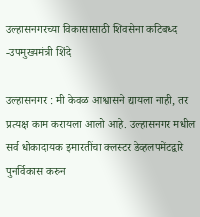उल्हासनगरच्या विकासासाठी शिवसेना कटिबध्द -उपमुख्यमंत्री शिंदे

उल्हासनगर : मी केवळ आश्वासने द्यायला नाही, तर प्रत्यक्ष काम करायला आलो आहे. उल्हासनगर मधील सर्व धोकादायक इमारतींचा क्लस्टर डेव्हलपमेंटद्वारे पुनर्विकास करुन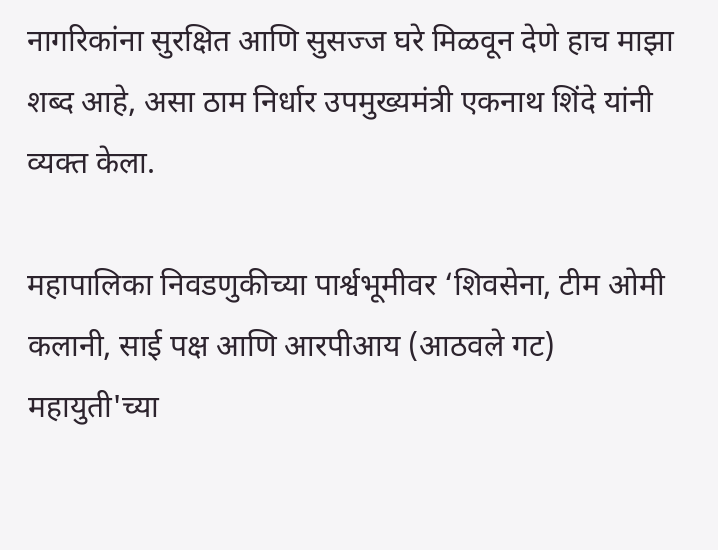नागरिकांना सुरक्षित आणि सुसज्ज घरे मिळवून देणे हाच माझा शब्द आहे, असा ठाम निर्धार उपमुख्यमंत्री एकनाथ शिंदे यांनी व्यक्त केला.

महापालिका निवडणुकीच्या पार्श्वभूमीवर ‘शिवसेना, टीम ओमी कलानी, साई पक्ष आणि आरपीआय (आठवले गट) महायुती'च्या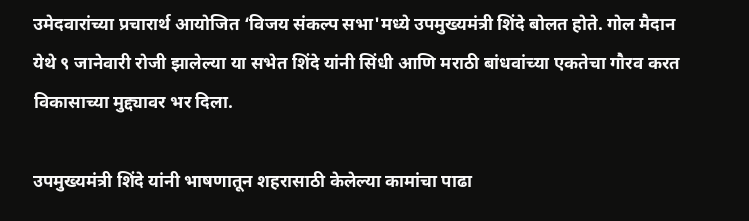उमेदवारांच्या प्रचारार्थ आयोजित ‘विजय संकल्प सभा'मध्ये उपमुख्यमंत्री शिंदे बोलत होते. गोल मैदान येथे ९ जानेवारी रोजी झालेल्या या सभेत शिंदे यांनी सिंधी आणि मराठी बांधवांच्या एकतेचा गौरव करत विकासाच्या मुद्द्यावर भर दिला.

उपमुख्यमंत्री शिंदे यांनी भाषणातून शहरासाठी केलेल्या कामांचा पाढा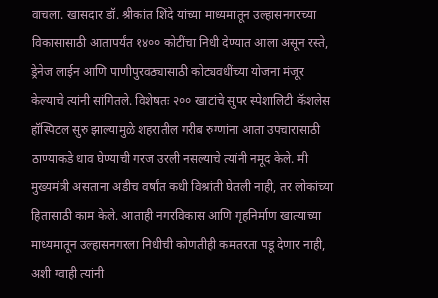वाचला. खासदार डॉ. श्रीकांत शिंदे यांच्या माध्यमातून उल्हासनगरच्या विकासासाठी आतापर्यंत १४०० कोटींचा निधी देण्यात आला असून रस्ते, ड्रेनेज लाईन आणि पाणीपुरवठ्यासाठी कोट्यवधींच्या योजना मंजूर केल्याचे त्यांनी सांगितले. विशेषतः २०० खाटांचे सुपर स्पेशालिटी कॅशलेस हॉस्पिटल सुरु झाल्यामुळे शहरातील गरीब रुग्णांना आता उपचारासाठी ठाण्याकडे धाव घेण्याची गरज उरली नसल्याचे त्यांनी नमूद केले. मी मुख्यमंत्री असताना अडीच वर्षांत कधी विश्रांती घेतली नाही, तर लोकांच्या हितासाठी काम केले. आताही नगरविकास आणि गृहनिर्माण खात्याच्या माध्यमातून उल्हासनगरला निधीची कोणतीही कमतरता पडू देणार नाही, अशी ग्वाही त्यांनी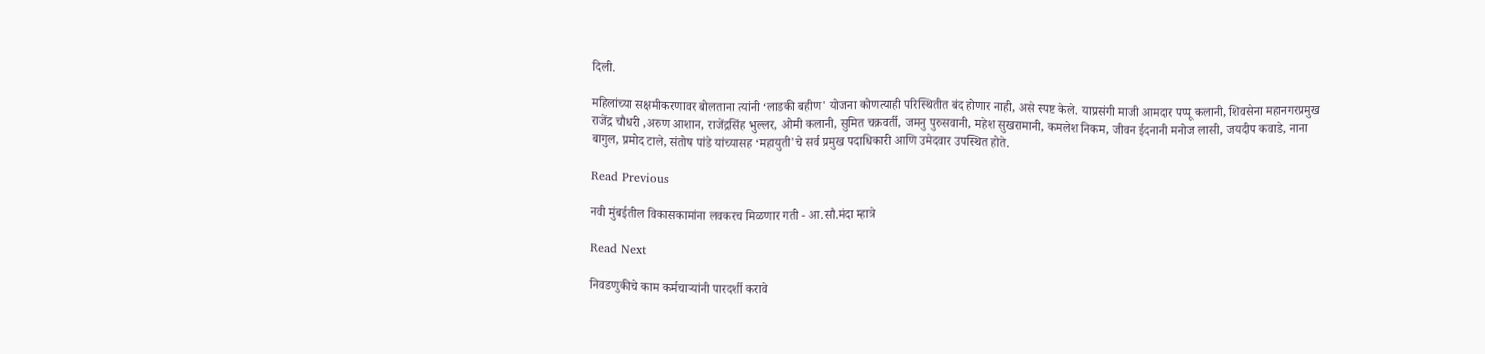दिली.

महिलांच्या सक्षमीकरणावर बोलताना त्यांनी ‘लाडकी बहीण' योजना कोणत्याही परिस्थितीत बंद होणार नाही, असे स्पष्ट केले. याप्रसंगी माजी आमदार पप्पू कलानी, शिवसेना महानगरप्रमुख राजेंद्र चौधरी ,अरुण आशान, राजेंद्रसिंह भुल्लर, ओमी कलानी, सुमित चक्रवर्ती, जमनु पुरुसवानी, महेश सुखरामानी, कमलेश निकम, जीवन ईदनानी मनोज लासी, जयदीप कवाडे, नाना बागुल, प्रमोद टाले, संतोष पांडे यांच्यासह ‘महायुती'चे सर्व प्रमुख पदाधिकारी आणि उमेदवार उपस्थित होते.

Read Previous

नवी मुंबईतील विकासकामांना लवकरच मिळणार गती - आ.सौ.मंदा म्हात्रे

Read Next

निवडणुकीचे काम कर्मचाऱ्यांनी पारदर्शी करावे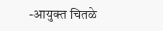-आयुक्त चितळे